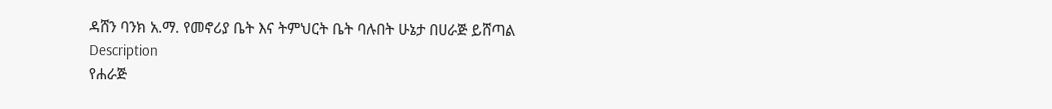ዳሸን ባንክ አ.ማ. የመኖሪያ ቤት እና ትምህርት ቤት ባሉበት ሁኔታ በሀራጅ ይሸጣል
Description
የሐራጅ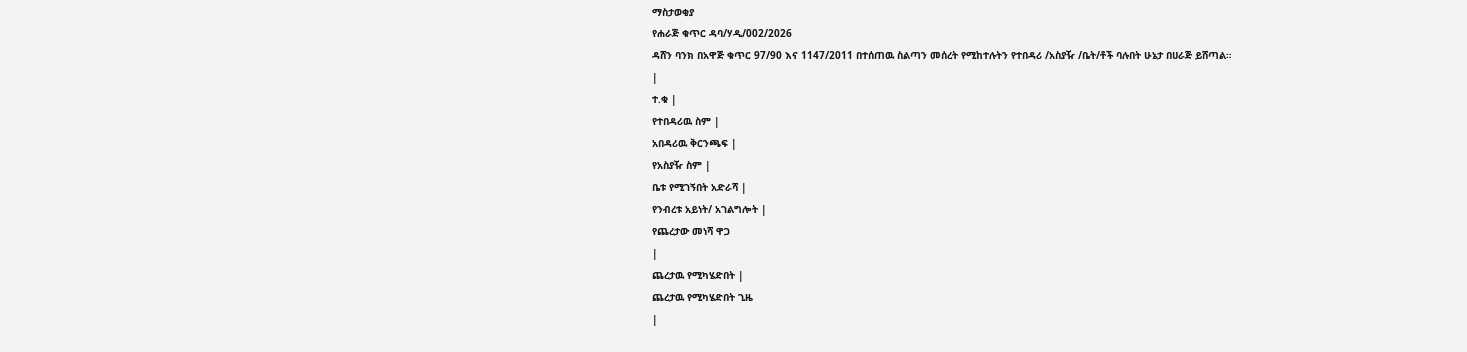ማስታወቂያ
የሐራጅ ቁጥር ዳባ/ሃዲ/002/2026
ዳሸን ባንክ በአዋጅ ቁጥር 97/90 እና 1147/2011 በተሰጠዉ ስልጣን መሰረት የሚከተሉትን የተበዳሪ /አስያዥ /ቤት/ቶች ባሉበት ሁኔታ በሀራጅ ይሸጣል።
|
ተ.ቁ |
የተበዳሪዉ ስም |
አበዳሪዉ ቅርንጫፍ |
የአስያዥ ስም |
ቤቱ የሚገኝበት አድራሻ |
የንብረቱ አይነት/ አገልግሎት |
የጨረታው መነሻ ዋጋ
|
ጨረታዉ የሚካሄድበት |
ጨረታዉ የሚካሄድበት ጊዜ
|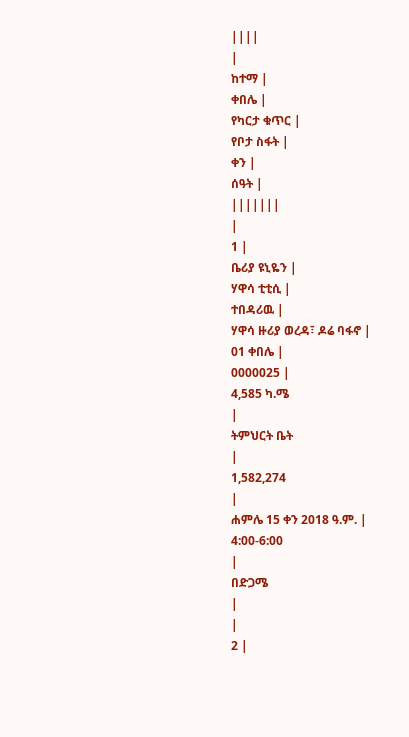||||
|
ከተማ |
ቀበሌ |
የካርታ ቁጥር |
የቦታ ስፋት |
ቀን |
ሰዓት |
|||||||
|
1 |
ቤሪያ ዩኒዬን |
ሃዋሳ ቲቲሲ |
ተበዳሪዉ |
ሃዋሳ ዙሪያ ወረዳ፣ ዶሬ ባፋኖ |
01 ቀበሌ |
0000025 |
4,585 ካ.ሜ
|
ትምህርት ቤት
|
1,582,274
|
ሐምሌ 15 ቀን 2018 ዓ.ም. |
4:00-6:00
|
በድጋሜ
|
|
2 |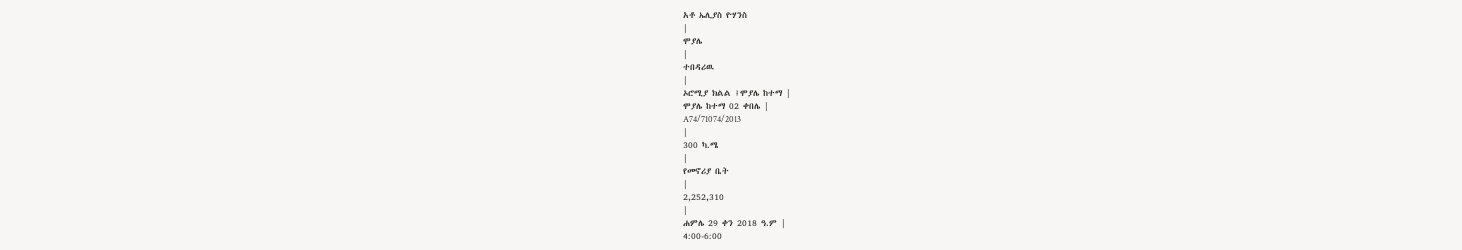አቶ ኤሊያስ ዮሃንስ
|
ሞያሌ
|
ተበዳሪዉ
|
ኦሮሚያ ክልል ፤ሞያሌ ከተማ |
ሞያሌ ከተማ 02 ቀበሌ |
A74/71074/2013
|
300 ካ.ሜ
|
የመኖሪያ ቤት
|
2,252,310
|
ሐምሌ 29 ቀን 2018 ዓ.ም |
4:00-6:00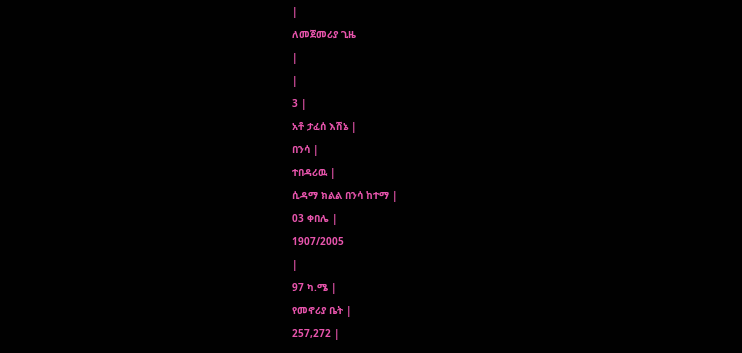|
ለመጀመሪያ ጊዜ
|
|
3 |
አቶ ታፈሰ እሽኔ |
በንሳ |
ተበዳሪዉ |
ሲዳማ ክልል በንሳ ከተማ |
03 ቀበሌ |
1907/2005
|
97 ካ.ሜ |
የመኖሪያ ቤት |
257,272 |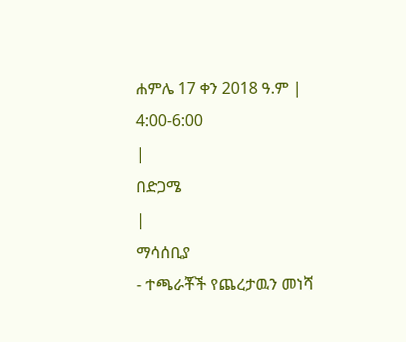ሐምሌ 17 ቀን 2018 ዓ.ም |
4:00-6:00
|
በድጋሜ
|
ማሳሰቢያ
- ተጫራቾች የጨረታዉን መነሻ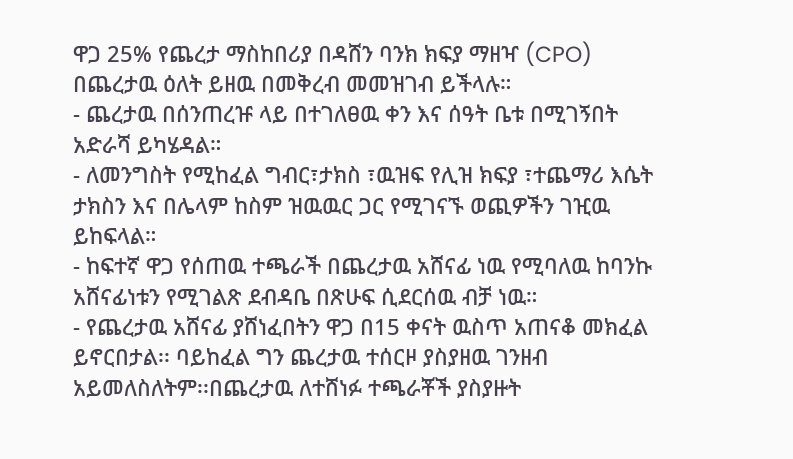ዋጋ 25% የጨረታ ማስከበሪያ በዳሸን ባንክ ክፍያ ማዘዣ (CPO) በጨረታዉ ዕለት ይዘዉ በመቅረብ መመዝገብ ይችላሉ።
- ጨረታዉ በሰንጠረዡ ላይ በተገለፀዉ ቀን እና ሰዓት ቤቱ በሚገኝበት አድራሻ ይካሄዳል።
- ለመንግስት የሚከፈል ግብር፣ታክስ ፣ዉዝፍ የሊዝ ክፍያ ፣ተጨማሪ እሴት ታክስን እና በሌላም ከስም ዝዉዉር ጋር የሚገናኙ ወጪዎችን ገዢዉ ይከፍላል።
- ከፍተኛ ዋጋ የሰጠዉ ተጫራች በጨረታዉ አሸናፊ ነዉ የሚባለዉ ከባንኩ አሸናፊነቱን የሚገልጽ ደብዳቤ በጽሁፍ ሲደርሰዉ ብቻ ነዉ።
- የጨረታዉ አሸናፊ ያሸነፈበትን ዋጋ በ15 ቀናት ዉስጥ አጠናቆ መክፈል ይኖርበታል፡፡ ባይከፈል ግን ጨረታዉ ተሰርዞ ያስያዘዉ ገንዘብ አይመለስለትም፡፡በጨረታዉ ለተሸነፉ ተጫራቾች ያስያዙት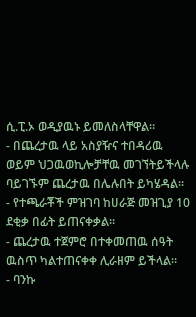ሲ.ፒ.ኦ ወዲያዉኑ ይመለስላቸዋል።
- በጨረታዉ ላይ አስያዥና ተበዳሪዉ ወይም ህጋዉወኪሎቻቸዉ መገኘትይችላሉ ባይገኙም ጨረታዉ በሌሉበት ይካሄዳል።
- የተጫራቾች ምዝገባ ከሀራጅ መዝጊያ 10 ደቂቃ በፊት ይጠናቀቃል።
- ጨረታዉ ተጀምሮ በተቀመጠዉ ሰዓት ዉስጥ ካልተጠናቀቀ ሊራዘም ይችላል።
- ባንኩ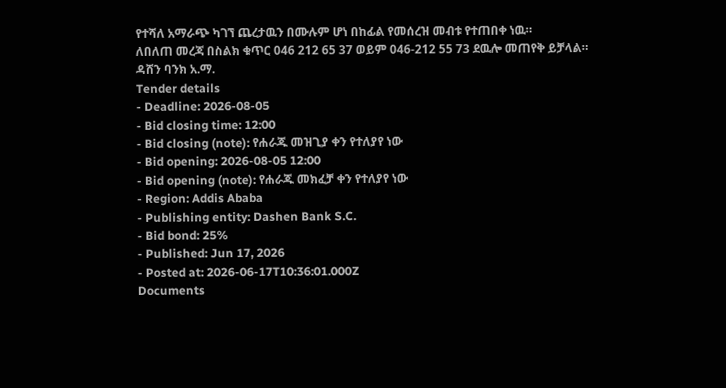የተሻለ አማራጭ ካገኘ ጨረታዉን በሙሉም ሆነ በከፊል የመሰረዝ መብቱ የተጠበቀ ነዉ።
ለበለጠ መረጃ በስልክ ቁጥር 046 212 65 37 ወይም 046-212 55 73 ደዉሎ መጠየቅ ይቻላል።
ዳሸን ባንክ አ.ማ.
Tender details
- Deadline: 2026-08-05
- Bid closing time: 12:00
- Bid closing (note): የሐራጁ መዝጊያ ቀን የተለያየ ነው
- Bid opening: 2026-08-05 12:00
- Bid opening (note): የሐራጁ መክፈቻ ቀን የተለያየ ነው
- Region: Addis Ababa
- Publishing entity: Dashen Bank S.C.
- Bid bond: 25%
- Published: Jun 17, 2026
- Posted at: 2026-06-17T10:36:01.000Z
Documents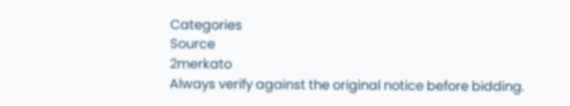Categories
Source
2merkato
Always verify against the original notice before bidding.